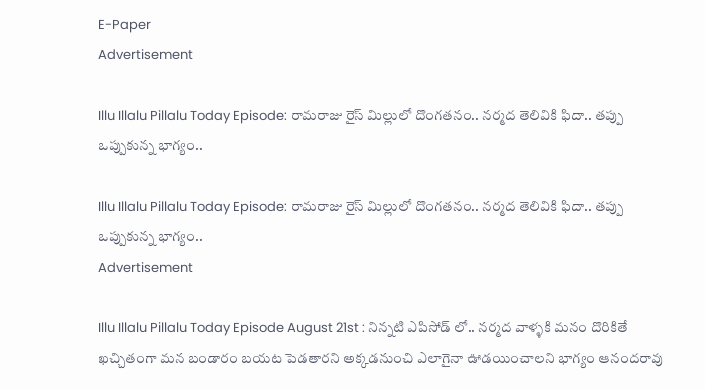E-Paper
Advertisement

Illu Illalu Pillalu Today Episode: రామరాజు రైస్ మిల్లులో దొంగతనం.. నర్మద తెలివికి ఫిదా.. తప్పు ఒప్పుకున్న భాగ్యం..

Illu Illalu Pillalu Today Episode: రామరాజు రైస్ మిల్లులో దొంగతనం.. నర్మద తెలివికి ఫిదా.. తప్పు ఒప్పుకున్న భాగ్యం..
Advertisement

Illu Illalu Pillalu Today Episode August 21st : నిన్నటి ఎపిసోడ్ లో.. నర్మద వాళ్ళకి మనం దొరికితే ఖచ్చితంగా మన బండారం బయట పెడతారని అక్కడనుంచి ఎలాగైనా ఊడయించాలని భాగ్యం ఆనందరావు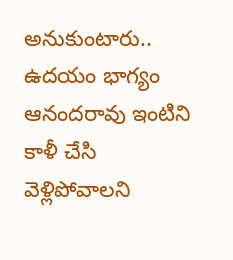అనుకుంటారు..  ఉదయం భాగ్యం ఆనందరావు ఇంటిని కాళీ చేసి వెళ్లిపోవాలని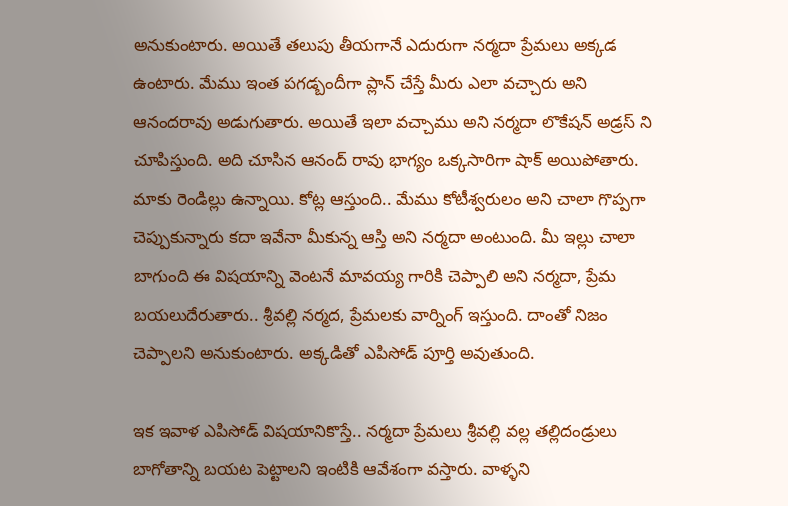అనుకుంటారు. అయితే తలుపు తీయగానే ఎదురుగా నర్మదా ప్రేమలు అక్కడ ఉంటారు. మేము ఇంత పగడ్బందీగా ప్లాన్ చేస్తే మీరు ఎలా వచ్చారు అని ఆనందరావు అడుగుతారు. అయితే ఇలా వచ్చాము అని నర్మదా లొకేషన్ అడ్రస్ ని చూపిస్తుంది. అది చూసిన ఆనంద్ రావు భాగ్యం ఒక్కసారిగా షాక్ అయిపోతారు. మాకు రెండిల్లు ఉన్నాయి. కోట్ల ఆస్తుంది.. మేము కోటీశ్వరులం అని చాలా గొప్పగా చెప్పుకున్నారు కదా ఇవేనా మీకున్న ఆస్తి అని నర్మదా అంటుంది. మీ ఇల్లు చాలా బాగుంది ఈ విషయాన్ని వెంటనే మావయ్య గారికి చెప్పాలి అని నర్మదా, ప్రేమ బయలుదేరుతారు.. శ్రీవల్లి నర్మద, ప్రేమలకు వార్నింగ్ ఇస్తుంది. దాంతో నిజం చెప్పాలని అనుకుంటారు. అక్కడితో ఎపిసోడ్ పూర్తి అవుతుంది.

ఇక ఇవాళ ఎపిసోడ్ విషయానికొస్తే.. నర్మదా ప్రేమలు శ్రీవల్లి వల్ల తల్లిదండ్రులు బాగోతాన్ని బయట పెట్టాలని ఇంటికి ఆవేశంగా వస్తారు. వాళ్ళని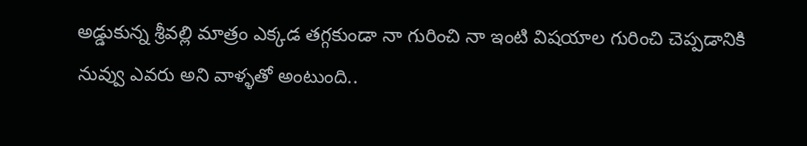అడ్డుకున్న శ్రీవల్లి మాత్రం ఎక్కడ తగ్గకుండా నా గురించి నా ఇంటి విషయాల గురించి చెప్పడానికి నువ్వు ఎవరు అని వాళ్ళతో అంటుంది..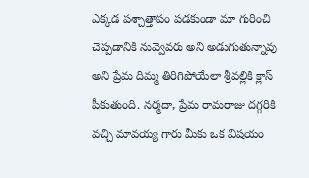ఎక్కడ పశ్చాత్తాపం పడకుండా మా గురించి చెప్పడానికి నువ్వెవరు అని అడుగుతున్నావు అని ప్రేమ దిమ్మ తిరిగిపోయేలా శ్రీవల్లికి క్లాస్ పీకుతుంది. నర్మదా, ప్రేమ రామరాజు దగ్గరికి వచ్చి మావయ్య గారు మీకు ఒక విషయం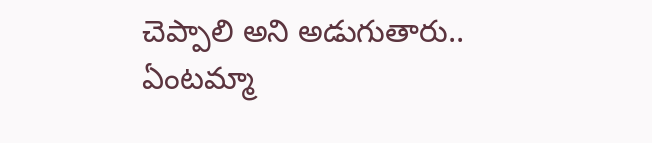చెప్పాలి అని అడుగుతారు.. ఏంటమ్మా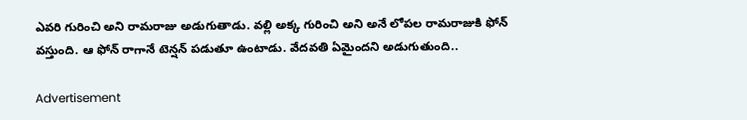ఎవరి గురించి అని రామరాజు అడుగుతాడు. వల్లి అక్క గురించి అని అనే లోపల రామరాజుకి ఫోన్ వస్తుంది. ఆ ఫోన్ రాగానే టెన్షన్ పడుతూ ఉంటాడు. వేదవతి ఏమైందని అడుగుతుంది..

Advertisement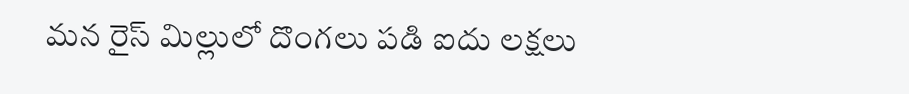మన రైస్ మిల్లులో దొంగలు పడి ఐదు లక్షలు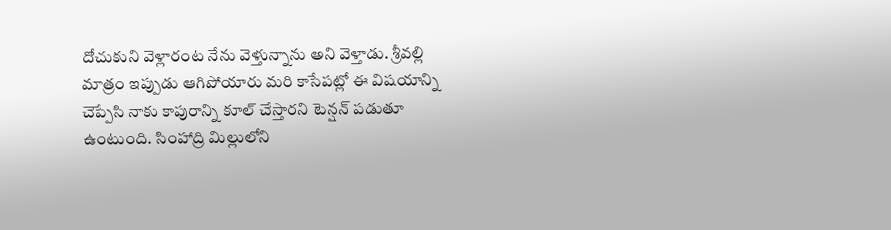దోచుకుని వెళ్లారంట నేను వెళ్తున్నాను అని వెళ్తాడు. శ్రీవల్లి మాత్రం ఇప్పుడు ఆగిపోయారు మరి కాసేపట్లో ఈ విషయాన్ని చెప్పేసి నాకు కాపురాన్ని కూల్ చేస్తారని టెన్షన్ పడుతూ ఉంటుంది. సింహాద్రి మిల్లులోని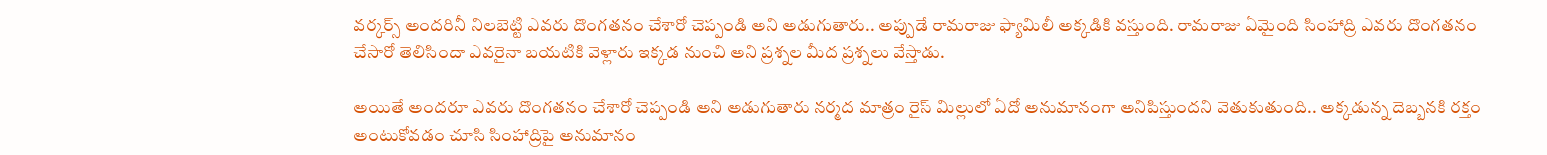వర్కర్స్ అందరినీ నిలబెట్టి ఎవరు దొంగతనం చేశారో చెప్పండి అని అడుగుతారు.. అప్పుడే రామరాజు ఫ్యామిలీ అక్కడికి వస్తుంది. రామరాజు ఏమైంది సింహాద్రి ఎవరు దొంగతనం చేసారో తెలిసిందా ఎవరైనా బయటికి వెళ్లారు ఇక్కడ నుంచి అని ప్రశ్నల మీద ప్రశ్నలు వేస్తాడు.

అయితే అందరూ ఎవరు దొంగతనం చేశారో చెప్పండి అని అడుగుతారు నర్మద మాత్రం రైస్ మిల్లులో ఏదో అనుమానంగా అనిపిస్తుందని వెతుకుతుంది.. అక్కడున్న దెబ్బనకి రక్తం అంటుకోవడం చూసి సింహాద్రిపై అనుమానం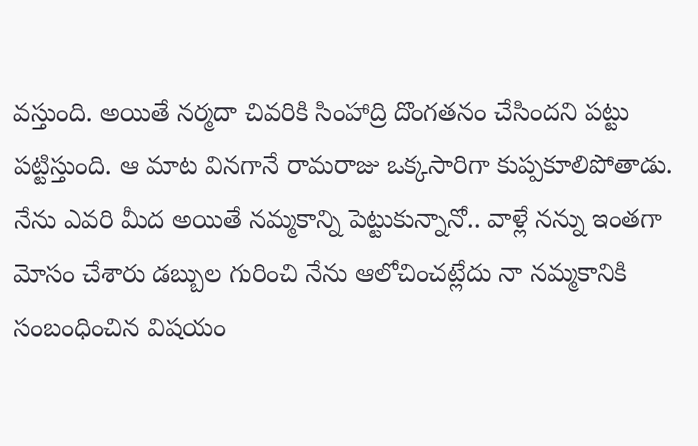వస్తుంది. అయితే నర్మదా చివరికి సింహాద్రి దొంగతనం చేసిందని పట్టు పట్టిస్తుంది. ఆ మాట వినగానే రామరాజు ఒక్కసారిగా కుప్పకూలిపోతాడు. నేను ఎవరి మీద అయితే నమ్మకాన్ని పెట్టుకున్నానో.. వాళ్లే నన్ను ఇంతగా మోసం చేశారు డబ్బుల గురించి నేను ఆలోచించట్లేదు నా నమ్మకానికి సంబంధించిన విషయం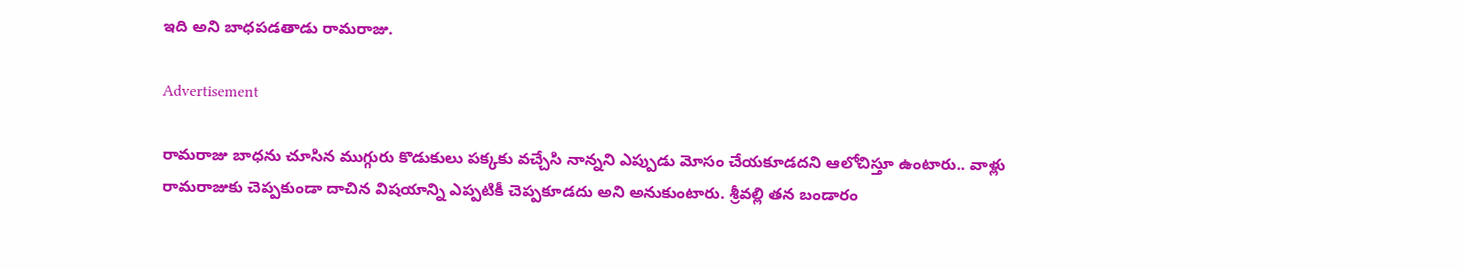ఇది అని బాధపడతాడు రామరాజు.

Advertisement

రామరాజు బాధను చూసిన ముగ్గురు కొడుకులు పక్కకు వచ్చేసి నాన్నని ఎప్పుడు మోసం చేయకూడదని ఆలోచిస్తూ ఉంటారు.. వాళ్లు రామరాజుకు చెప్పకుండా దాచిన విషయాన్ని ఎప్పటికీ చెప్పకూడదు అని అనుకుంటారు. శ్రీవల్లి తన బండారం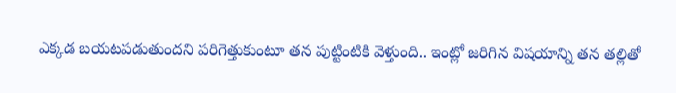ఎక్కడ బయటపడుతుందని పరిగెత్తుకుంటూ తన పుట్టింటికి వెళ్తుంది.. ఇంట్లో జరిగిన విషయాన్ని తన తల్లితో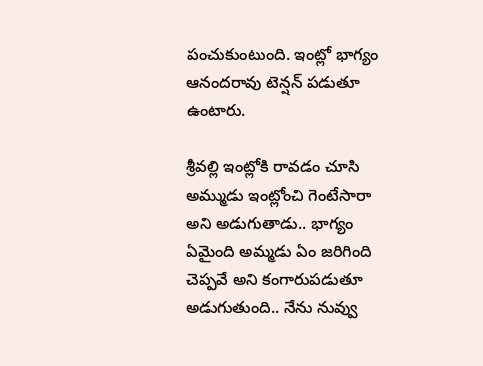పంచుకుంటుంది. ఇంట్లో భాగ్యం ఆనందరావు టెన్షన్ పడుతూ ఉంటారు.

శ్రీవల్లి ఇంట్లోకి రావడం చూసి అమ్ముడు ఇంట్లోంచి గెంటేసారా అని అడుగుతాడు.. భాగ్యం ఏమైంది అమ్మడు ఏం జరిగింది చెప్పవే అని కంగారుపడుతూ అడుగుతుంది.. నేను నువ్వు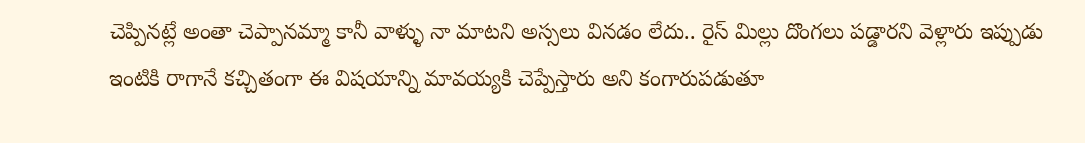చెప్పినట్లే అంతా చెప్పానమ్మా కానీ వాళ్ళు నా మాటని అస్సలు వినడం లేదు.. రైస్ మిల్లు దొంగలు పడ్డారని వెళ్లారు ఇప్పుడు ఇంటికి రాగానే కచ్చితంగా ఈ విషయాన్ని మావయ్యకి చెప్పేస్తారు అని కంగారుపడుతూ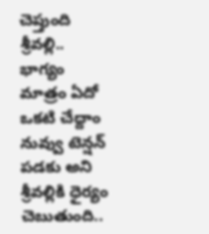చెప్తుంది శ్రీవల్లి.. భాగ్యం మాత్రం ఏదో ఒకటి చేద్దాం నువ్వు టెన్షన్ పడకు అని శ్రీవల్లికి ధైర్యం చెబుతుంది..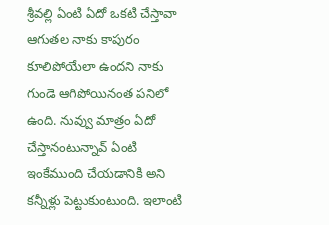శ్రీవల్లి ఏంటి ఏదో ఒకటి చేస్తావా ఆగుతల నాకు కాపురం కూలిపోయేలా ఉందని నాకు గుండె ఆగిపోయినంత పనిలో ఉంది. నువ్వు మాత్రం ఏదో చేస్తానంటున్నావ్ ఏంటి ఇంకేముంది చేయడానికి అని కన్నీళ్లు పెట్టుకుంటుంది. ఇలాంటి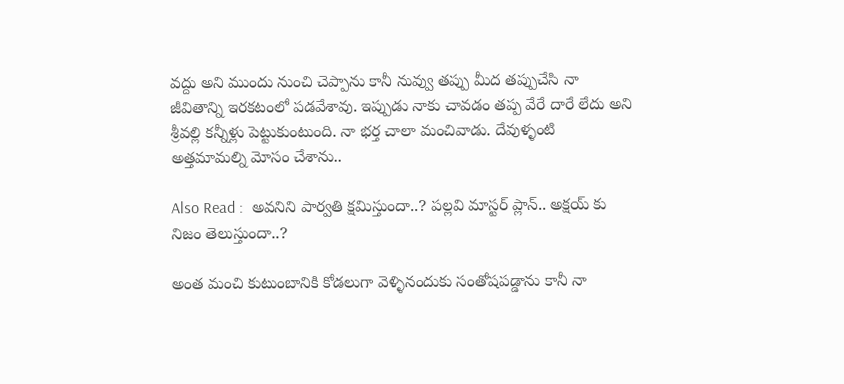వద్దు అని ముందు నుంచి చెప్పాను కానీ నువ్వు తప్పు మీద తప్పుచేసి నా జీవితాన్ని ఇరకటంలో పడవేశావు. ఇప్పుడు నాకు చావడం తప్ప వేరే దారే లేదు అని శ్రీవల్లి కన్నీళ్లు పెట్టుకుంటుంది. నా భర్త చాలా మంచివాడు. దేవుళ్ళంటి అత్తమామల్ని మోసం చేశాను..

Also Read :  అవనిని పార్వతి క్షమిస్తుందా..? పల్లవి మాస్టర్ ప్లాన్.. అక్షయ్ కు నిజం తెలుస్తుందా..?

అంత మంచి కుటుంబానికి కోడలుగా వెళ్ళినందుకు సంతోషపడ్డాను కానీ నా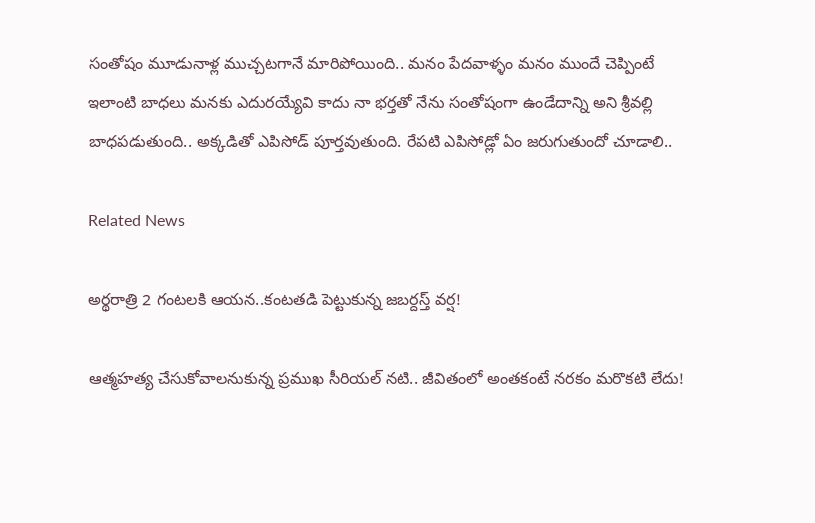సంతోషం మూడునాళ్ల ముచ్చటగానే మారిపోయింది.. మనం పేదవాళ్ళం మనం ముందే చెప్పింటే ఇలాంటి బాధలు మనకు ఎదురయ్యేవి కాదు నా భర్తతో నేను సంతోషంగా ఉండేదాన్ని అని శ్రీవల్లి బాధపడుతుంది.. అక్కడితో ఎపిసోడ్ పూర్తవుతుంది. రేపటి ఎపిసోడ్లో ఏం జరుగుతుందో చూడాలి..

Related News

అర్థరాత్రి 2 గంటలకి ఆయన..కంటతడి పెట్టుకున్న జబర్దస్త్ వర్ష!

ఆత్మహత్య చేసుకోవాలనుకున్న ప్రముఖ సీరియల్ నటి.. జీవితంలో అంతకంటే నరకం మరొకటి లేదు!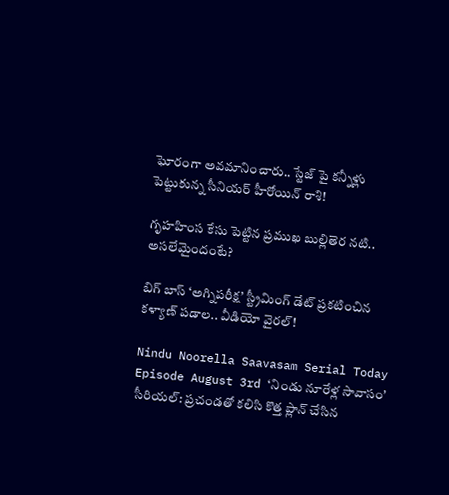ఘోరంగా అవమానించారు.. స్టేజ్ పై కన్నీళ్లు పెట్టుకున్న సీనియర్ హీరోయిన్ రాశి!

గృహహింస కేసు పెట్టిన ప్రముఖ బుల్లితెర నటి.. అసలేమైందంటే?

బిగ్ బాస్ ‘అగ్నిపరీక్ష’ స్ట్రీమింగ్ డేట్ ప్రకటించిన కళ్యాణ్ పడాల.. వీడియో వైరల్!

Nindu Noorella Saavasam Serial Today Episode August 3rd ‘నిండు నూరేళ్ల సావాసం’ సీరియల్‌: ప్రచండతో కలిసి కొత్త ప్లాన్‌ చేసిన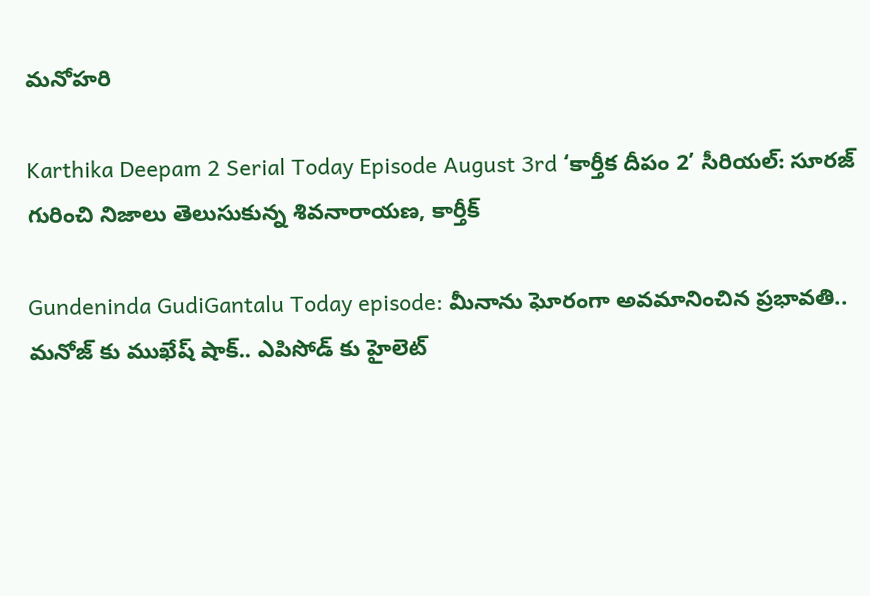మనోహరి

Karthika Deepam 2 Serial Today Episode August 3rd ‘కార్తీక దీపం 2’ సీరియల్‌: సూరజ్ గురించి నిజాలు తెలుసుకున్న శివనారాయణ, కార్తీక్

Gundeninda GudiGantalu Today episode: మీనాను ఘోరంగా అవమానించిన ప్రభావతి.. మనోజ్ కు ముఖేష్ షాక్.. ఎపిసోడ్ కు హైలెట్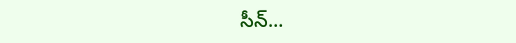సీన్…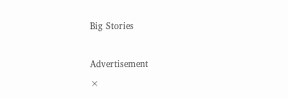Big Stories

Advertisement
×